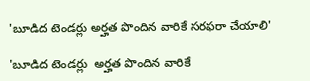'బూడిద టెండర్లు అర్హత పొందిన వారికే సరఫరా చేయాలి'

'బూడిద టెండర్లు  అర్హత పొందిన వారికే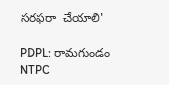సరఫరా  చేయాలి'

PDPL: రామగుండం NTPC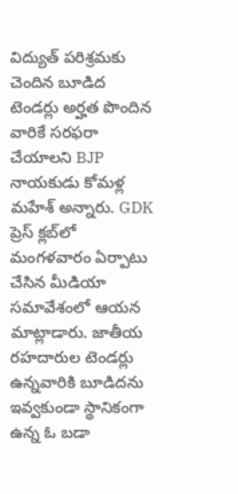విద్యుత్ పరిశ్రమకు చెందిన బూడిద టెండర్లు అర్హత పొందిన వారికే సరఫరా చేయాలని BJP నాయకుడు కోమళ్ల మహేశ్ అన్నారు. GDK ప్రెస్ క్లబ్‌లో మంగళవారం ఏర్పాటు చేసిన మీడియా సమావేశంలో ఆయన మాట్లాడారు. జాతీయ రహదారుల టెండర్లు ఉన్నవారికి బూడిదను ఇవ్వకుండా స్థానికంగా ఉన్న ఓ బడా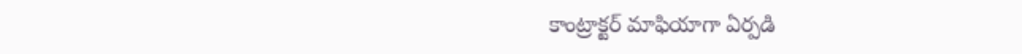కాంట్రాక్టర్ మాఫియాగా ఏర్పడి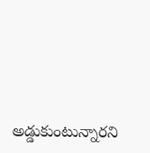అడ్డుకుంటున్నారని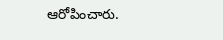ఆరోపించారు.